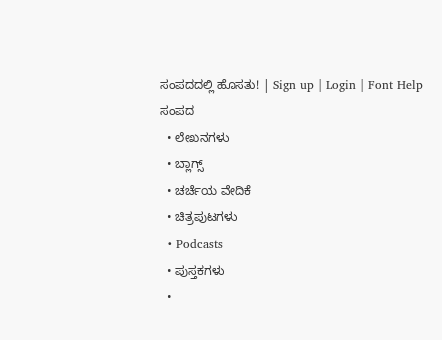ಸಂಪದದಲ್ಲಿ ಹೊಸತು! | Sign up | Login | Font Help
ಸಂಪದ
  • ಲೇಖನಗಳು
  • ಬ್ಲಾಗ್ಸ್
  • ಚರ್ಚೆಯ ವೇದಿಕೆ
  • ಚಿತ್ರಪುಟಗಳು
  • Podcasts
  • ಪುಸ್ತಕಗಳು
  •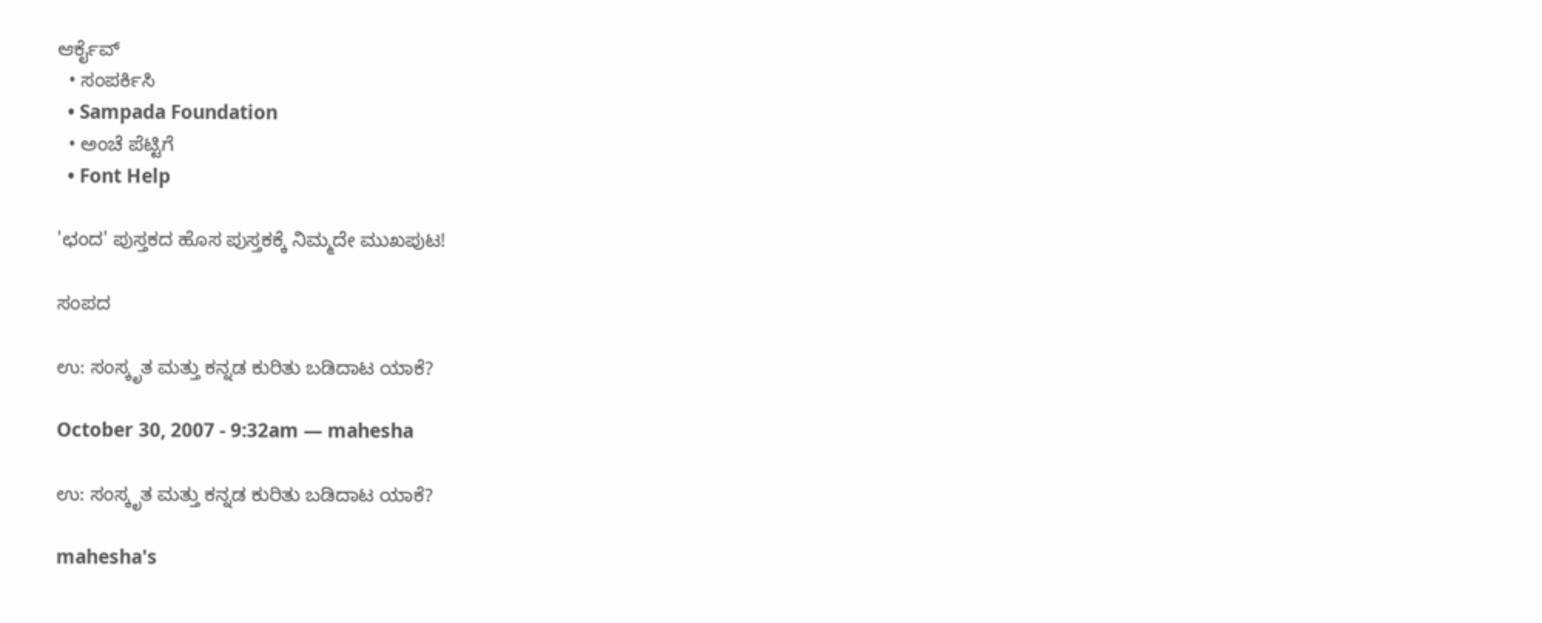ಆರ್ಕೈವ್
  • ಸಂಪರ್ಕಿಸಿ
  • Sampada Foundation
  • ಅಂಚೆ ಪೆಟ್ಟಿಗೆ
  • Font Help

'ಛಂದ' ಪುಸ್ತಕದ ಹೊಸ ಪುಸ್ತಕಕ್ಕೆ ನಿಮ್ಮದೇ ಮುಖಪುಟ!

ಸಂಪದ

ಉ: ಸಂಸ್ಕೃತ ಮತ್ತು ಕನ್ನಡ ಕುರಿತು ಬಡಿದಾಟ ಯಾಕೆ?

October 30, 2007 - 9:32am — mahesha

ಉ: ಸಂಸ್ಕೃತ ಮತ್ತು ಕನ್ನಡ ಕುರಿತು ಬಡಿದಾಟ ಯಾಕೆ?

mahesha's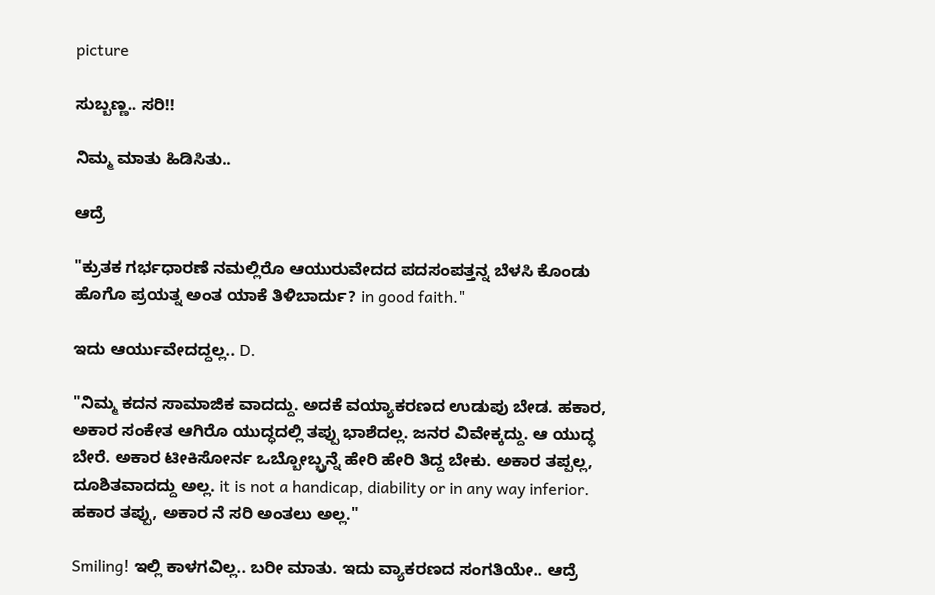picture

ಸುಬ್ಬಣ್ಣ.. ಸರಿ!!

ನಿಮ್ಮ ಮಾತು ಹಿಡಿಸಿತು..

ಆದ್ರೆ

"ಕ್ರುತಕ ಗರ್ಭಧಾರಣೆ ನಮಲ್ಲಿರೊ ಆಯುರುವೇದದ ಪದಸಂಪತ್ತನ್ನ ಬೆಳಸಿ ಕೊಂಡು ಹೊಗೊ ಪ್ರಯತ್ನ ಅಂತ ಯಾಕೆ ತಿಳಿಬಾರ್ದು? in good faith."

ಇದು ಆರ್ಯುವೇದದ್ದಲ್ಲ.. D.

"ನಿಮ್ಮ ಕದನ ಸಾಮಾಜಿಕ ವಾದದ್ದು. ಅದಕೆ ವಯ್ಯಾಕರಣದ ಉಡುಪು ಬೇಡ. ಹಕಾರ, ಅಕಾರ ಸಂಕೇತ ಆಗಿರೊ ಯುದ್ಧದಲ್ಲಿ ತಪ್ಪು ಭಾಶೆದಲ್ಲ. ಜನರ ವಿವೇಕ್ಕದ್ದು. ಆ ಯುದ್ಧ ಬೇರೆ. ಅಕಾರ ಟೀಕಿಸೋರ್ನ ಒಬ್ಬೋಬ್ಬ್ರನ್ನೆ ಹೇರಿ ಹೇರಿ ತಿದ್ದ ಬೇಕು. ಅಕಾರ ತಪ್ಪಲ್ಲ, ದೂಶಿತವಾದದ್ದು ಅಲ್ಲ. it is not a handicap, diability or in any way inferior. ಹಕಾರ ತಪ್ಪು, ಅಕಾರ ನೆ ಸರಿ ಅಂತಲು ಅಲ್ಲ."

Smiling! ಇಲ್ಲಿ ಕಾಳಗವಿಲ್ಲ.. ಬರೀ ಮಾತು. ಇದು ವ್ಯಾಕರಣದ ಸಂಗತಿಯೇ.. ಆದ್ರೆ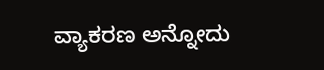ವ್ಯಾಕರಣ ಅನ್ನೋದು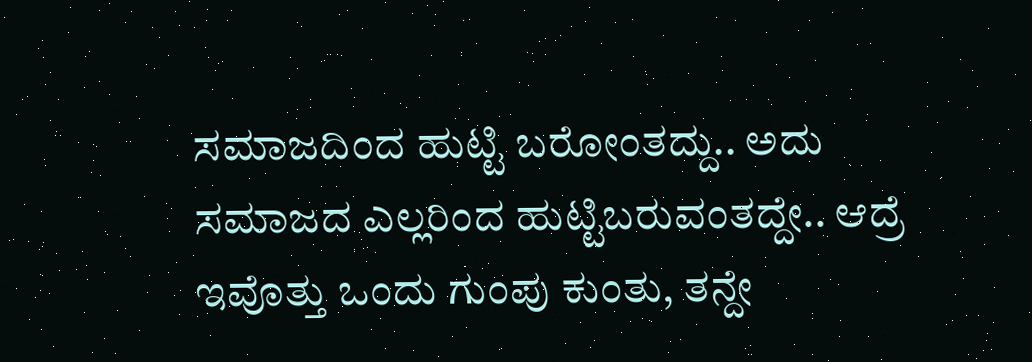ಸಮಾಜದಿಂದ ಹುಟ್ಟಿ ಬರೋಂತದ್ದು.. ಅದು ಸಮಾಜದ ಎಲ್ಲರಿಂದ ಹುಟ್ಟಿಬರುವಂತದ್ದೇ.. ಆದ್ರೆ ಇವೊತ್ತು ಒಂದು ಗುಂಪು ಕುಂತು, ತನ್ದೇ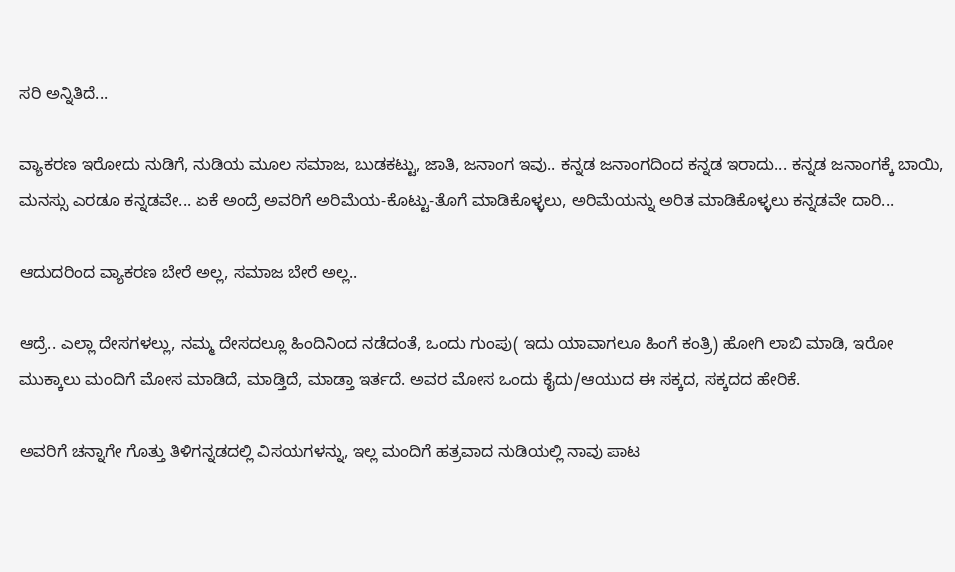ಸರಿ ಅನ್ನಿತಿದೆ...

ವ್ಯಾಕರಣ ಇರೋದು ನುಡಿಗೆ, ನುಡಿಯ ಮೂಲ ಸಮಾಜ, ಬುಡಕಟ್ಟು, ಜಾತಿ, ಜನಾಂಗ ಇವು.. ಕನ್ನಡ ಜನಾಂಗದಿಂದ ಕನ್ನಡ ಇರಾದು... ಕನ್ನಡ ಜನಾಂಗಕ್ಕೆ ಬಾಯಿ, ಮನಸ್ಸು ಎರಡೂ ಕನ್ನಡವೇ... ಏಕೆ ಅಂದ್ರೆ ಅವರಿಗೆ ಅರಿಮೆಯ-ಕೊಟ್ಟು-ತೊಗೆ ಮಾಡಿಕೊಳ್ಳಲು, ಅರಿಮೆಯನ್ನು ಅರಿತ ಮಾಡಿಕೊಳ್ಳಲು ಕನ್ನಡವೇ ದಾರಿ...

ಆದುದರಿಂದ ವ್ಯಾಕರಣ ಬೇರೆ ಅಲ್ಲ, ಸಮಾಜ ಬೇರೆ ಅಲ್ಲ..

ಆದ್ರೆ.. ಎಲ್ಲಾ ದೇಸಗಳಲ್ಲು, ನಮ್ಮ ದೇಸದಲ್ಲೂ ಹಿಂದಿನಿಂದ ನಡೆದಂತೆ, ಒಂದು ಗುಂಪು( ಇದು ಯಾವಾಗಲೂ ಹಿಂಗೆ ಕಂತ್ರಿ) ಹೋಗಿ ಲಾಬಿ ಮಾಡಿ, ಇರೋ ಮುಕ್ಕಾಲು ಮಂದಿಗೆ ಮೋಸ ಮಾಡಿದೆ, ಮಾಡ್ತಿದೆ, ಮಾಡ್ತಾ ಇರ್ತದೆ. ಅವರ ಮೋಸ ಒಂದು ಕೈದು/ಆಯುದ ಈ ಸಕ್ಕದ, ಸಕ್ಕದದ ಹೇರಿಕೆ.

ಅವರಿಗೆ ಚನ್ನಾಗೇ ಗೊತ್ತು ತಿಳಿಗನ್ನಡದಲ್ಲಿ ವಿಸಯಗಳನ್ನು, ಇಲ್ಲ ಮಂದಿಗೆ ಹತ್ರವಾದ ನುಡಿಯಲ್ಲಿ ನಾವು ಪಾಟ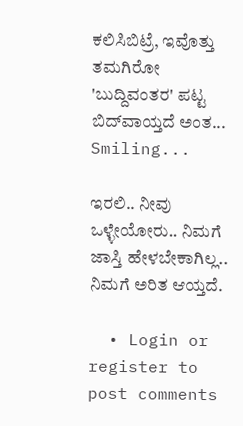ಕಲಿಸಿಬಿಟ್ರೆ, ಇವೊತ್ತು ತಮಗಿರೋ 'ಬುದ್ದಿವಂತರ' ಪಟ್ಟ ಬಿದ್‌ವಾಯ್ತದೆ ಅಂತ... Smiling...

ಇರಲಿ.. ನೀವು ಒಳ್ಳೇಯೋರು.. ನಿಮಗೆ ಜಾಸ್ತಿ ಹೇಳಬೇಕಾಗಿಲ್ಲ.. ನಿಮಗೆ ಅರಿತ ಆಯ್ತದೆ.

  • Login or register to post comments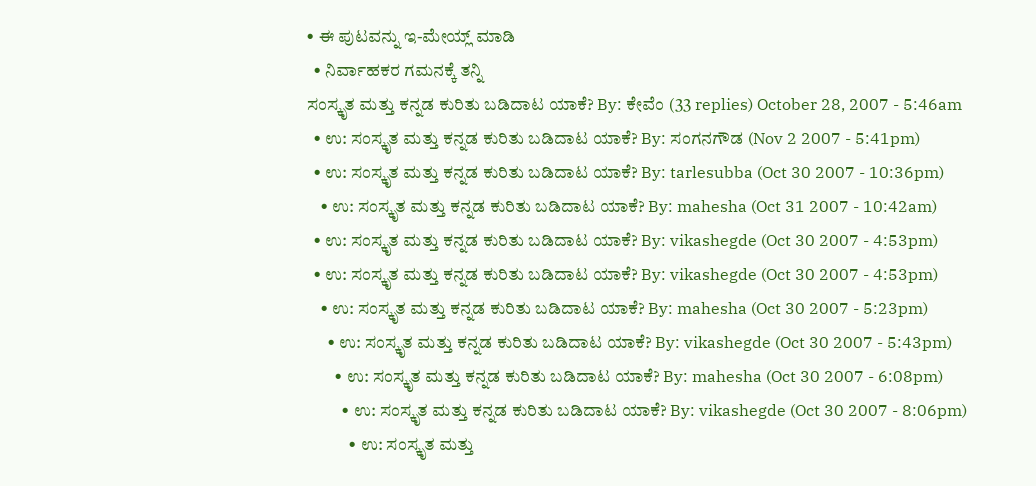• ಈ ಪುಟವನ್ನು ಇ-ಮೇಯ್ಲ್ ಮಾಡಿ
  • ನಿರ್ವಾಹಕರ ಗಮನಕ್ಕೆ ತನ್ನಿ
ಸಂಸ್ಕೃತ ಮತ್ತು ಕನ್ನಡ ಕುರಿತು ಬಡಿದಾಟ ಯಾಕೆ? By: ಕೇವೆಂ (33 replies) October 28, 2007 - 5:46am
  • ಉ: ಸಂಸ್ಕೃತ ಮತ್ತು ಕನ್ನಡ ಕುರಿತು ಬಡಿದಾಟ ಯಾಕೆ? By: ಸಂಗನಗೌಡ (Nov 2 2007 - 5:41pm)
  • ಉ: ಸಂಸ್ಕೃತ ಮತ್ತು ಕನ್ನಡ ಕುರಿತು ಬಡಿದಾಟ ಯಾಕೆ? By: tarlesubba (Oct 30 2007 - 10:36pm)
    • ಉ: ಸಂಸ್ಕೃತ ಮತ್ತು ಕನ್ನಡ ಕುರಿತು ಬಡಿದಾಟ ಯಾಕೆ? By: mahesha (Oct 31 2007 - 10:42am)
  • ಉ: ಸಂಸ್ಕೃತ ಮತ್ತು ಕನ್ನಡ ಕುರಿತು ಬಡಿದಾಟ ಯಾಕೆ? By: vikashegde (Oct 30 2007 - 4:53pm)
  • ಉ: ಸಂಸ್ಕೃತ ಮತ್ತು ಕನ್ನಡ ಕುರಿತು ಬಡಿದಾಟ ಯಾಕೆ? By: vikashegde (Oct 30 2007 - 4:53pm)
    • ಉ: ಸಂಸ್ಕೃತ ಮತ್ತು ಕನ್ನಡ ಕುರಿತು ಬಡಿದಾಟ ಯಾಕೆ? By: mahesha (Oct 30 2007 - 5:23pm)
      • ಉ: ಸಂಸ್ಕೃತ ಮತ್ತು ಕನ್ನಡ ಕುರಿತು ಬಡಿದಾಟ ಯಾಕೆ? By: vikashegde (Oct 30 2007 - 5:43pm)
        • ಉ: ಸಂಸ್ಕೃತ ಮತ್ತು ಕನ್ನಡ ಕುರಿತು ಬಡಿದಾಟ ಯಾಕೆ? By: mahesha (Oct 30 2007 - 6:08pm)
          • ಉ: ಸಂಸ್ಕೃತ ಮತ್ತು ಕನ್ನಡ ಕುರಿತು ಬಡಿದಾಟ ಯಾಕೆ? By: vikashegde (Oct 30 2007 - 8:06pm)
            • ಉ: ಸಂಸ್ಕೃತ ಮತ್ತು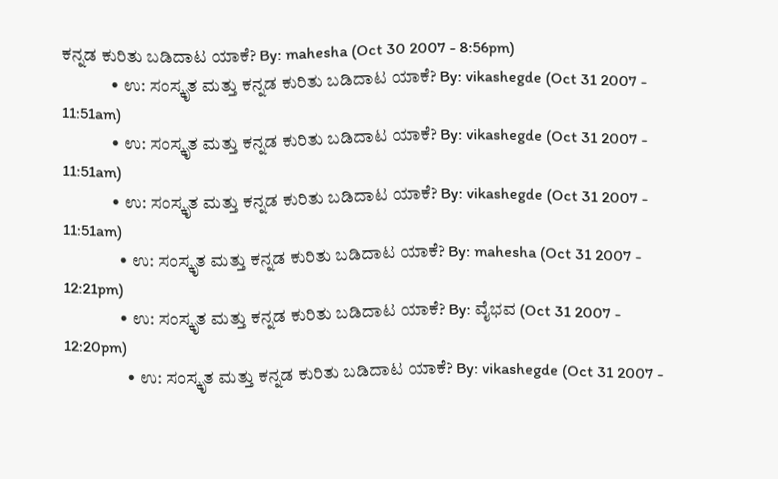ಕನ್ನಡ ಕುರಿತು ಬಡಿದಾಟ ಯಾಕೆ? By: mahesha (Oct 30 2007 - 8:56pm)
              • ಉ: ಸಂಸ್ಕೃತ ಮತ್ತು ಕನ್ನಡ ಕುರಿತು ಬಡಿದಾಟ ಯಾಕೆ? By: vikashegde (Oct 31 2007 - 11:51am)
              • ಉ: ಸಂಸ್ಕೃತ ಮತ್ತು ಕನ್ನಡ ಕುರಿತು ಬಡಿದಾಟ ಯಾಕೆ? By: vikashegde (Oct 31 2007 - 11:51am)
              • ಉ: ಸಂಸ್ಕೃತ ಮತ್ತು ಕನ್ನಡ ಕುರಿತು ಬಡಿದಾಟ ಯಾಕೆ? By: vikashegde (Oct 31 2007 - 11:51am)
                • ಉ: ಸಂಸ್ಕೃತ ಮತ್ತು ಕನ್ನಡ ಕುರಿತು ಬಡಿದಾಟ ಯಾಕೆ? By: mahesha (Oct 31 2007 - 12:21pm)
                • ಉ: ಸಂಸ್ಕೃತ ಮತ್ತು ಕನ್ನಡ ಕುರಿತು ಬಡಿದಾಟ ಯಾಕೆ? By: ವೈಭವ (Oct 31 2007 - 12:20pm)
                  • ಉ: ಸಂಸ್ಕೃತ ಮತ್ತು ಕನ್ನಡ ಕುರಿತು ಬಡಿದಾಟ ಯಾಕೆ? By: vikashegde (Oct 31 2007 -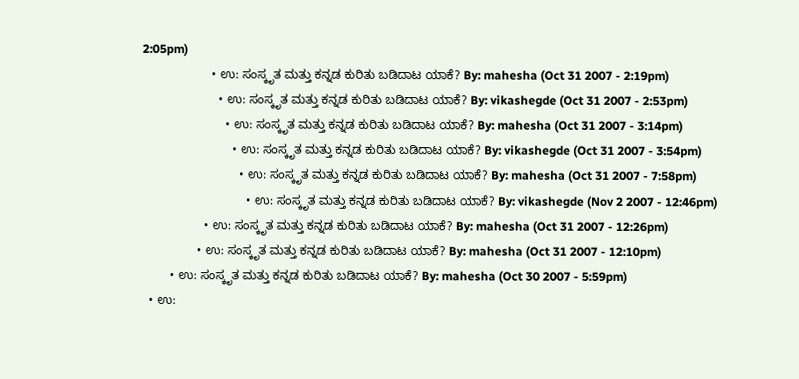2:05pm)
                    • ಉ: ಸಂಸ್ಕೃತ ಮತ್ತು ಕನ್ನಡ ಕುರಿತು ಬಡಿದಾಟ ಯಾಕೆ? By: mahesha (Oct 31 2007 - 2:19pm)
                      • ಉ: ಸಂಸ್ಕೃತ ಮತ್ತು ಕನ್ನಡ ಕುರಿತು ಬಡಿದಾಟ ಯಾಕೆ? By: vikashegde (Oct 31 2007 - 2:53pm)
                        • ಉ: ಸಂಸ್ಕೃತ ಮತ್ತು ಕನ್ನಡ ಕುರಿತು ಬಡಿದಾಟ ಯಾಕೆ? By: mahesha (Oct 31 2007 - 3:14pm)
                          • ಉ: ಸಂಸ್ಕೃತ ಮತ್ತು ಕನ್ನಡ ಕುರಿತು ಬಡಿದಾಟ ಯಾಕೆ? By: vikashegde (Oct 31 2007 - 3:54pm)
                            • ಉ: ಸಂಸ್ಕೃತ ಮತ್ತು ಕನ್ನಡ ಕುರಿತು ಬಡಿದಾಟ ಯಾಕೆ? By: mahesha (Oct 31 2007 - 7:58pm)
                              • ಉ: ಸಂಸ್ಕೃತ ಮತ್ತು ಕನ್ನಡ ಕುರಿತು ಬಡಿದಾಟ ಯಾಕೆ? By: vikashegde (Nov 2 2007 - 12:46pm)
                  • ಉ: ಸಂಸ್ಕೃತ ಮತ್ತು ಕನ್ನಡ ಕುರಿತು ಬಡಿದಾಟ ಯಾಕೆ? By: mahesha (Oct 31 2007 - 12:26pm)
                • ಉ: ಸಂಸ್ಕೃತ ಮತ್ತು ಕನ್ನಡ ಕುರಿತು ಬಡಿದಾಟ ಯಾಕೆ? By: mahesha (Oct 31 2007 - 12:10pm)
        • ಉ: ಸಂಸ್ಕೃತ ಮತ್ತು ಕನ್ನಡ ಕುರಿತು ಬಡಿದಾಟ ಯಾಕೆ? By: mahesha (Oct 30 2007 - 5:59pm)
  • ಉ: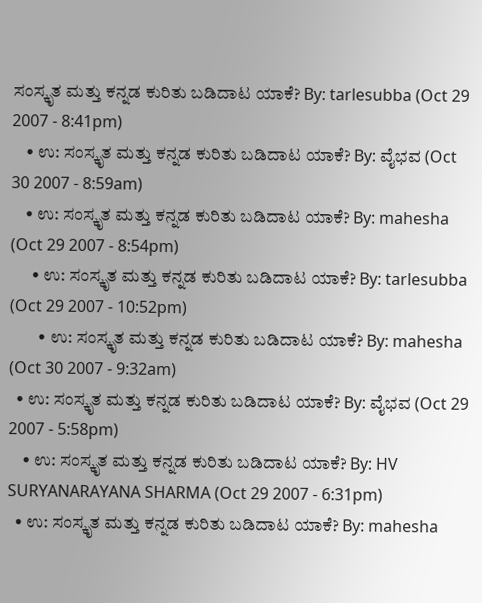ಸಂಸ್ಕೃತ ಮತ್ತು ಕನ್ನಡ ಕುರಿತು ಬಡಿದಾಟ ಯಾಕೆ? By: tarlesubba (Oct 29 2007 - 8:41pm)
    • ಉ: ಸಂಸ್ಕೃತ ಮತ್ತು ಕನ್ನಡ ಕುರಿತು ಬಡಿದಾಟ ಯಾಕೆ? By: ವೈಭವ (Oct 30 2007 - 8:59am)
    • ಉ: ಸಂಸ್ಕೃತ ಮತ್ತು ಕನ್ನಡ ಕುರಿತು ಬಡಿದಾಟ ಯಾಕೆ? By: mahesha (Oct 29 2007 - 8:54pm)
      • ಉ: ಸಂಸ್ಕೃತ ಮತ್ತು ಕನ್ನಡ ಕುರಿತು ಬಡಿದಾಟ ಯಾಕೆ? By: tarlesubba (Oct 29 2007 - 10:52pm)
        • ಉ: ಸಂಸ್ಕೃತ ಮತ್ತು ಕನ್ನಡ ಕುರಿತು ಬಡಿದಾಟ ಯಾಕೆ? By: mahesha (Oct 30 2007 - 9:32am)
  • ಉ: ಸಂಸ್ಕೃತ ಮತ್ತು ಕನ್ನಡ ಕುರಿತು ಬಡಿದಾಟ ಯಾಕೆ? By: ವೈಭವ (Oct 29 2007 - 5:58pm)
    • ಉ: ಸಂಸ್ಕೃತ ಮತ್ತು ಕನ್ನಡ ಕುರಿತು ಬಡಿದಾಟ ಯಾಕೆ? By: HV SURYANARAYANA SHARMA (Oct 29 2007 - 6:31pm)
  • ಉ: ಸಂಸ್ಕೃತ ಮತ್ತು ಕನ್ನಡ ಕುರಿತು ಬಡಿದಾಟ ಯಾಕೆ? By: mahesha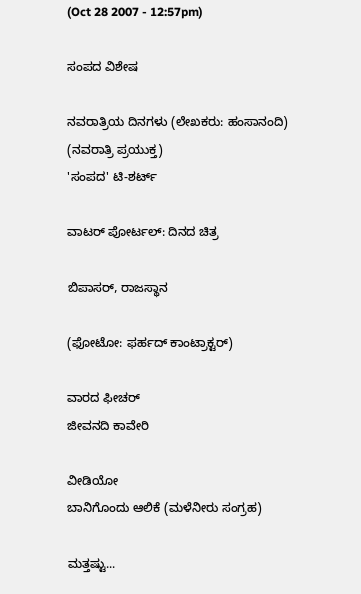(Oct 28 2007 - 12:57pm)

ಸಂಪದ ವಿಶೇಷ

ನವರಾತ್ರಿಯ ದಿನಗಳು (ಲೇಖಕರು: ಹಂಸಾನಂದಿ)
(ನವರಾತ್ರಿ ಪ್ರಯುಕ್ತ)
'ಸಂಪದ' ಟಿ-ಶರ್ಟ್

ವಾಟರ್ ಪೋರ್ಟಲ್: ದಿನದ ಚಿತ್ರ

ಬಿಪಾಸರ್, ರಾಜಸ್ಥಾನ

(ಫೋಟೋ: ಫರ್ಹದ್ ಕಾಂಟ್ರಾಕ್ಟರ್)

ವಾರದ ಫೀಚರ್
ಜೀವನದಿ ಕಾವೇರಿ

ವೀಡಿಯೋ
ಬಾನಿಗೊಂದು ಆಲಿಕೆ (ಮಳೆನೀರು ಸಂಗ್ರಹ)

ಮತ್ತಷ್ಟು...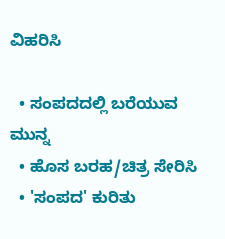ವಿಹರಿಸಿ

  • ಸಂಪದದಲ್ಲಿ ಬರೆಯುವ ಮುನ್ನ
  • ಹೊಸ ಬರಹ/ಚಿತ್ರ ಸೇರಿಸಿ
  • 'ಸಂಪದ' ಕುರಿತು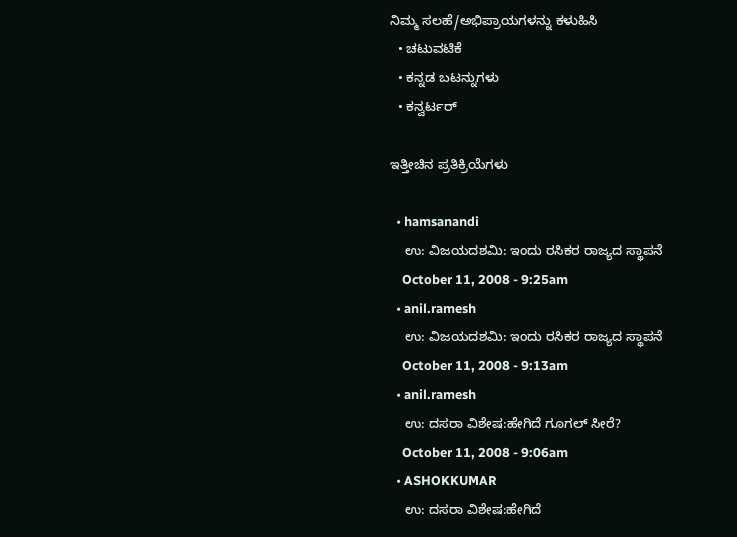ನಿಮ್ಮ ಸಲಹೆ/ಅಭಿಪ್ರಾಯಗಳನ್ನು ಕಳುಹಿಸಿ
  • ಚಟುವಟಿಕೆ
  • ಕನ್ನಡ ಬಟನ್ನುಗಳು
  • ಕನ್ವರ್ಟರ್

ಇತ್ತೀಚಿನ ಪ್ರತಿಕ್ರಿಯೆಗಳು

  • hamsanandi
    ಉ: ವಿಜಯದಶಮಿ: ಇಂದು ರಸಿಕರ ರಾಜ್ಯದ ಸ್ಥಾಪನೆ
    October 11, 2008 - 9:25am
  • anil.ramesh
    ಉ: ವಿಜಯದಶಮಿ: ಇಂದು ರಸಿಕರ ರಾಜ್ಯದ ಸ್ಥಾಪನೆ
    October 11, 2008 - 9:13am
  • anil.ramesh
    ಉ: ದಸರಾ ವಿಶೇಷ:ಹೇಗಿದೆ ಗೂಗಲ್ ಸೀರೆ?
    October 11, 2008 - 9:06am
  • ASHOKKUMAR
    ಉ: ದಸರಾ ವಿಶೇಷ:ಹೇಗಿದೆ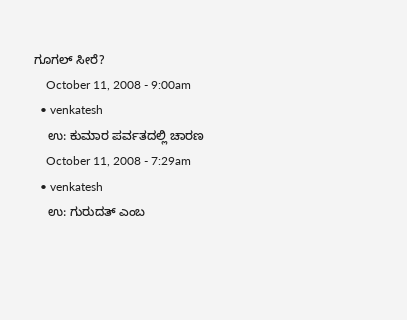ಗೂಗಲ್ ಸೀರೆ?
    October 11, 2008 - 9:00am
  • venkatesh
    ಉ: ಕುಮಾರ ಪರ್ವತದಲ್ಲಿ ಚಾರಣ
    October 11, 2008 - 7:29am
  • venkatesh
    ಉ: ಗುರುದತ್ ಎಂಬ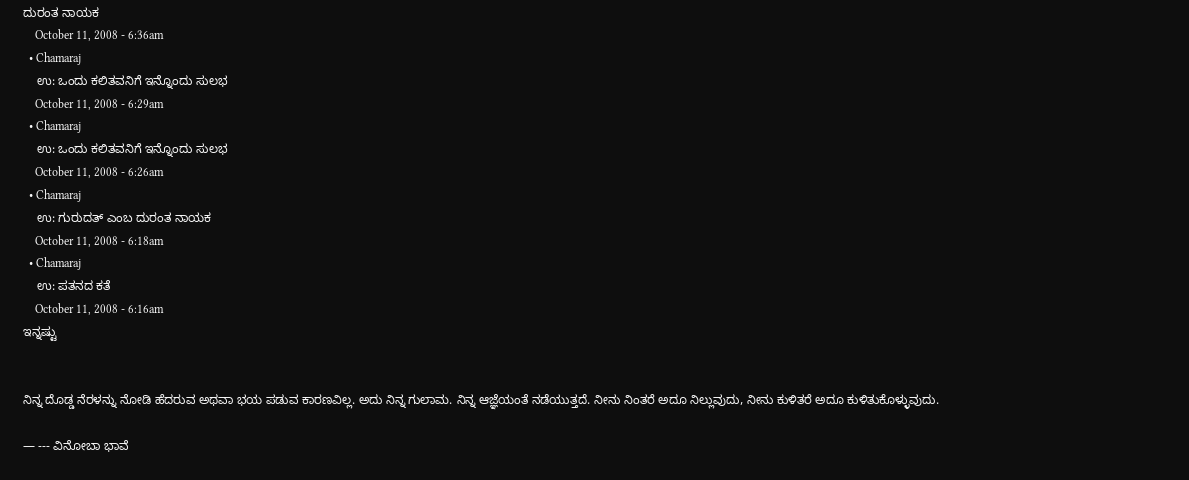ದುರಂತ ನಾಯಕ
    October 11, 2008 - 6:36am
  • Chamaraj
    ಉ: ಒಂದು ಕಲಿತವನಿಗೆ ಇನ್ನೊಂದು ಸುಲಭ
    October 11, 2008 - 6:29am
  • Chamaraj
    ಉ: ಒಂದು ಕಲಿತವನಿಗೆ ಇನ್ನೊಂದು ಸುಲಭ
    October 11, 2008 - 6:26am
  • Chamaraj
    ಉ: ಗುರುದತ್ ಎಂಬ ದುರಂತ ನಾಯಕ
    October 11, 2008 - 6:18am
  • Chamaraj
    ಉ: ಪತನದ ಕತೆ
    October 11, 2008 - 6:16am
ಇನ್ನಷ್ಟು


ನಿನ್ನ ದೊಡ್ಡ ನೆರಳನ್ನು ನೋಡಿ ಹೆದರುವ ಅಥವಾ ಭಯ ಪಡುವ ಕಾರಣವಿಲ್ಲ. ಅದು ನಿನ್ನ ಗುಲಾಮ. ನಿನ್ನ ಆಜ್ಞೆಯಂತೆ ನಡೆಯುತ್ತದೆ. ನೀನು ನಿಂತರೆ ಅದೂ ನಿಲ್ಲುವುದು, ನೀನು ಕುಳಿತರೆ ಅದೂ ಕುಳಿತುಕೊಳ್ಳುವುದು.

— --- ವಿನೋಬಾ ಭಾವೆ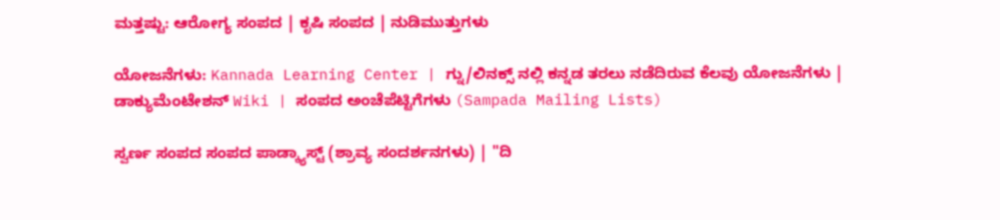ಮತ್ತಷ್ಟು: ಆರೋಗ್ಯ ಸಂಪದ | ಕೃಷಿ ಸಂಪದ | ನುಡಿಮುತ್ತುಗಳು

ಯೋಜನೆಗಳು: Kannada Learning Center | ಗ್ನು/ಲಿನಕ್ಸ್ ನಲ್ಲಿ ಕನ್ನಡ ತರಲು ನಡೆದಿರುವ ಕೆಲವು ಯೋಜನೆಗಳು | ಡಾಕ್ಯುಮೆಂಟೇಶನ್ Wiki | ಸಂಪದ ಅಂಚೆಪೆಟ್ಟಿಗೆಗಳು (Sampada Mailing Lists)

ಸ್ವರ್ಣ ಸಂಪದ ಸಂಪದ ಪಾಡ್ಕ್ಯಾಸ್ಟ್ (ಶ್ರಾವ್ಯ ಸಂದರ್ಶನಗಳು) | "ದಿ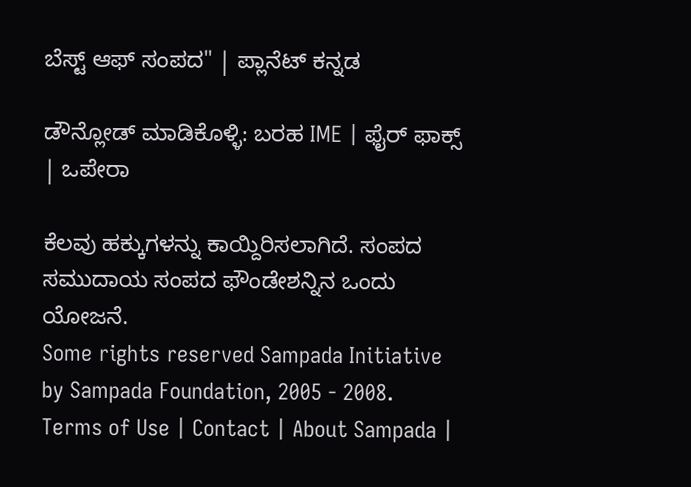ಬೆಸ್ಟ್ ಆಫ್ ಸಂಪದ" | ಪ್ಲಾನೆಟ್ ಕನ್ನಡ

ಡೌನ್ಲೋಡ್ ಮಾಡಿಕೊಳ್ಳಿ: ಬರಹ IME | ಫೈರ್ ಫಾಕ್ಸ್ | ಒಪೇರಾ

ಕೆಲವು ಹಕ್ಕುಗಳನ್ನು ಕಾಯ್ದಿರಿಸಲಾಗಿದೆ. ಸಂಪದ ಸಮುದಾಯ ಸಂಪದ ಫೌಂಡೇಶನ್ನಿನ ಒಂದು ಯೋಜನೆ.
Some rights reserved Sampada Initiative by Sampada Foundation, 2005 - 2008.
Terms of Use | Contact | About Sampada |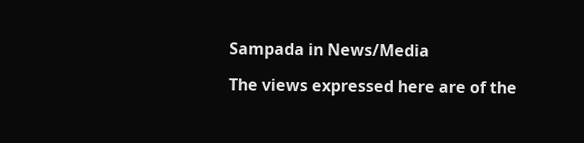Sampada in News/Media

The views expressed here are of the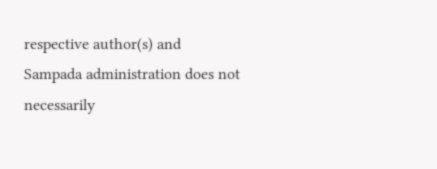respective author(s) and Sampada administration does not necessarily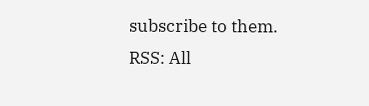subscribe to them.
RSS: All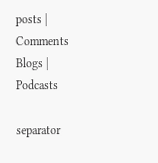posts | Comments
Blogs | Podcasts

separator